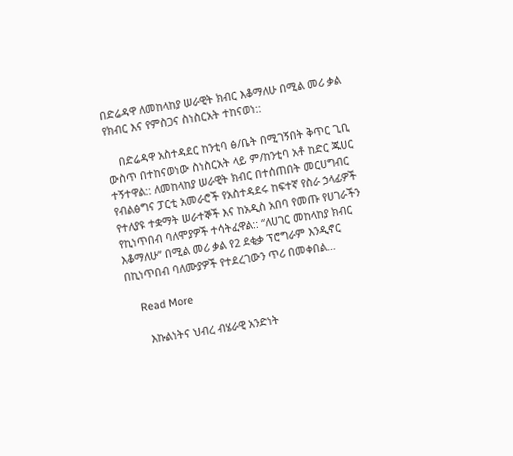በድሬዳዋ ለመከላከያ ሠራዊት ክብር እቆማለሁ በሚል መሪ ቃል የክብር እና የምስጋና ስነስርአት ተከናወነ::

    በድሬዳዋ አስተዳደር ከንቲባ ፅ/ቤት በሚገኝበት ቅጥር ጊቢ ውስጥ በተከናወነው ስነስርአት ላይ ም/ከንቲባ አቶ ከድር ጁሀር ተኝተዋል:: ለመከላከያ ሠራዊት ክብር በተሰጠበት መርሀግብር የብልፅግና ፓርቲ አመራሮች የአስተዳደሩ ከፍተኛ የስራ ኃላፊዎች የተለያዩ ተቋማት ሠራተኞች እና ከአዲስ አበባ የመጡ የሀገራችን የኪነጥበብ ባለሞያዎች ተሳትፈዋል:: “ለሀገር መከላከያ ክብር እቆማለሁ” በሚል መሪ ቃል የ2 ደቂቃ ፕሮግራም እንዲኖር በኪነጥበብ ባለሙያዎች የተደረገውን ጥሪ በመቀበል…

    Read More

      እኩልነትና ህብረ ብሄራዊ አንድነት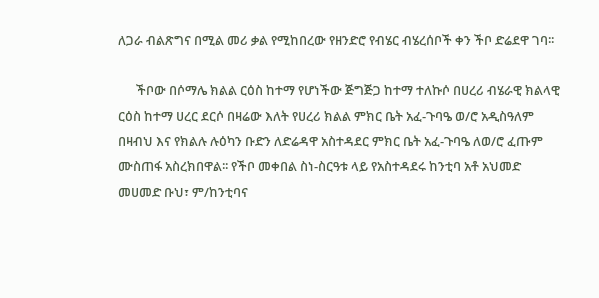ለጋራ ብልጽግና በሚል መሪ ቃል የሚከበረው የዘንድሮ የብሄር ብሄረሰቦች ቀን ችቦ ድሬደዋ ገባ፡፡

      ችቦው በሶማሌ ክልል ርዕስ ከተማ የሆነችው ጅግጅጋ ከተማ ተለኩሶ በሀረሪ ብሄራዊ ክልላዊ ርዕስ ከተማ ሀረር ደርሶ በዛሬው እለት የሀረሪ ክልል ምክር ቤት አፈ-ጉባዔ ወ/ሮ አዲስዓለም በዛብህ እና የክልሉ ሉዕካን ቡድን ለድሬዳዋ አስተዳደር ምክር ቤት አፈ-ጉባዔ ለወ/ሮ ፈጡም ሙስጠፋ አስረክበዋል፡፡ የችቦ መቀበል ስነ-ስርዓቱ ላይ የአስተዳደሩ ከንቲባ አቶ አህመድ መሀመድ ቡህ፣ ም/ከንቲባና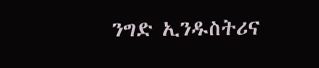ንግድ ኢንዱስትሪና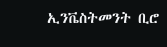ኢንቬስትመንት ቢሮ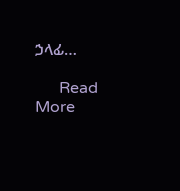ኃላፊ…

      Read More